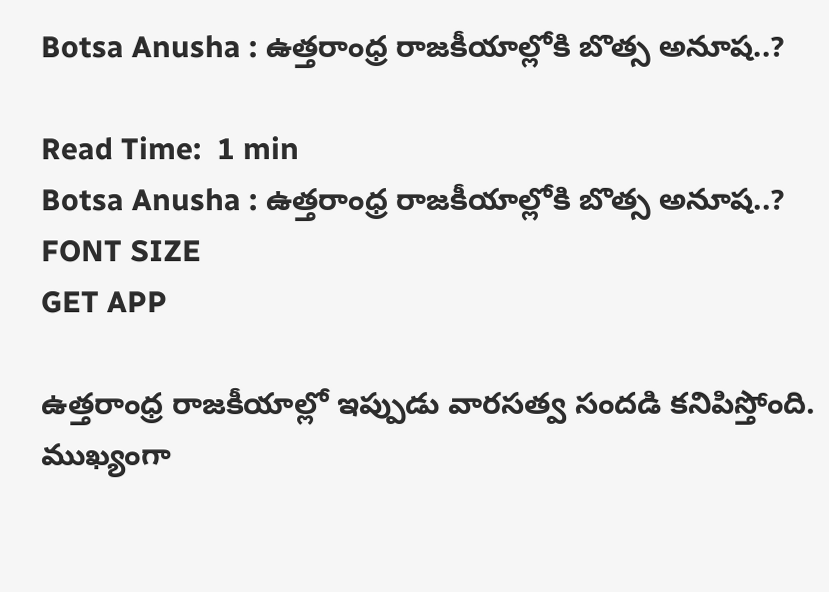Botsa Anusha : ఉత్తరాంధ్ర రాజకీయాల్లోకి బొత్స అనూష..?

Read Time:  1 min
Botsa Anusha : ఉత్తరాంధ్ర రాజకీయాల్లోకి బొత్స అనూష..?
FONT SIZE
GET APP

ఉత్తరాంధ్ర రాజకీయాల్లో ఇప్పుడు వారసత్వ సందడి కనిపిస్తోంది. ముఖ్యంగా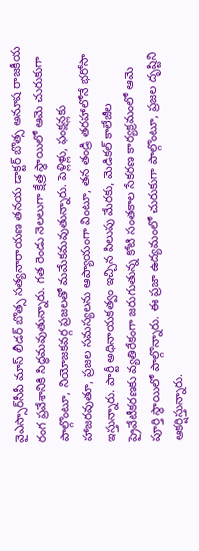వైఎస్సార్‌సీపీ మాస్ లీడర్ బొత్స సత్యనారాయణ తనయ డాక్టర్ బొత్స అనూష రాజకీయ రంగ ప్రవేశానికి సిద్ధమవుతున్నారు. గత రెండు నెలలుగా క్షేత్ర స్థాయిలో ఆమె చురుకుగా పాల్గొంటూ, నియోజకవర్గ ప్రజలతో మమేకమవుతున్నారు. పెళ్లిళ్లు, ఫంక్షన్లకు హాజరవుతూ, ప్రజల సమస్యలను ఆప్యాయంగా వింటూ, తన తండ్రి తరహాలోనే భరోసా ఇస్తున్నారు. పార్టీ అధినాయకత్వం ఇచ్చిన పిలుపు మేరకు, మెడికల్ కాలేజీల ప్రైవేటీకరణకు వ్యతిరేకంగా జరుగుతున్న కోటి సంతకాల సేకరణ కార్యక్రమంలో ఆమె పూర్తి స్థాయిలో పాల్గొన్నారు. ఈ ప్రజా ఉద్యమంలో చురుకుగా పాల్గొంటూ, ప్రజల దృష్టిని ఆకర్షిస్తున్నారు.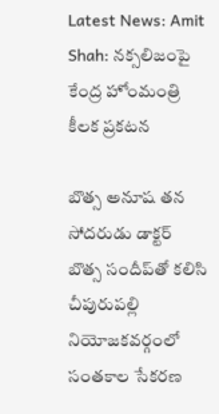Latest News: Amit Shah: నక్సలిజంపై కేంద్ర హోంమంత్రి కీలక ప్రకటన

బొత్స అనూష తన సోదరుడు డాక్టర్ బొత్స సందీప్‌తో కలిసి చీపురుపల్లి నియోజకవర్గంలో సంతకాల సేకరణ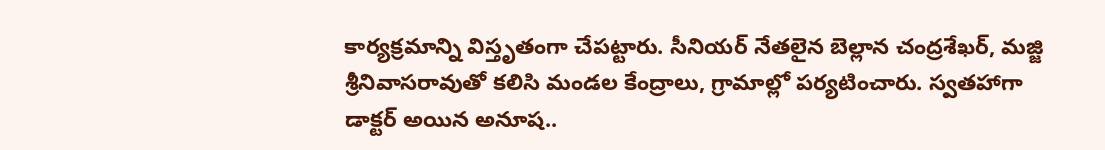కార్యక్రమాన్ని విస్తృతంగా చేపట్టారు. సీనియర్ నేతలైన బెల్లాన చంద్రశేఖర్, మజ్జి శ్రీనివాసరావుతో కలిసి మండల కేంద్రాలు, గ్రామాల్లో పర్యటించారు. స్వతహాగా డాక్టర్ అయిన అనూష..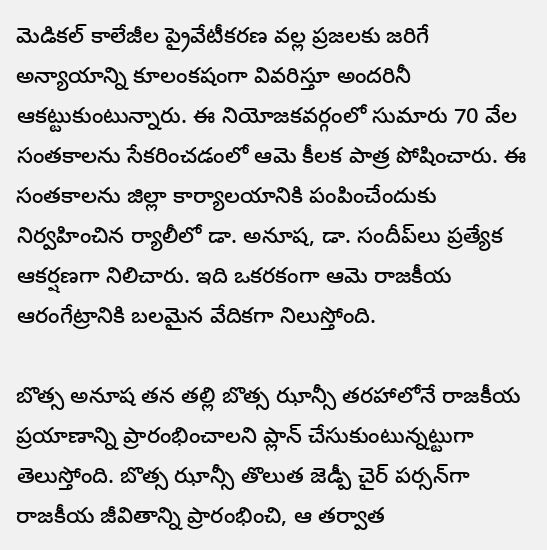మెడికల్ కాలేజీల ప్రైవేటీకరణ వల్ల ప్రజలకు జరిగే అన్యాయాన్ని కూలంకషంగా వివరిస్తూ అందరినీ ఆకట్టుకుంటున్నారు. ఈ నియోజకవర్గంలో సుమారు 70 వేల సంతకాలను సేకరించడంలో ఆమె కీలక పాత్ర పోషించారు. ఈ సంతకాలను జిల్లా కార్యాలయానికి పంపించేందుకు నిర్వహించిన ర్యాలీలో డా. అనూష, డా. సందీప్‌లు ప్రత్యేక ఆకర్షణగా నిలిచారు. ఇది ఒకరకంగా ఆమె రాజకీయ ఆరంగేట్రానికి బలమైన వేదికగా నిలుస్తోంది.

బొత్స అనూష తన తల్లి బొత్స ఝాన్సీ తరహాలోనే రాజకీయ ప్రయాణాన్ని ప్రారంభించాలని ప్లాన్ చేసుకుంటున్నట్టుగా తెలుస్తోంది. బొత్స ఝాన్సీ తొలుత జెడ్పీ చైర్ పర్సన్‌గా రాజకీయ జీవితాన్ని ప్రారంభించి, ఆ తర్వాత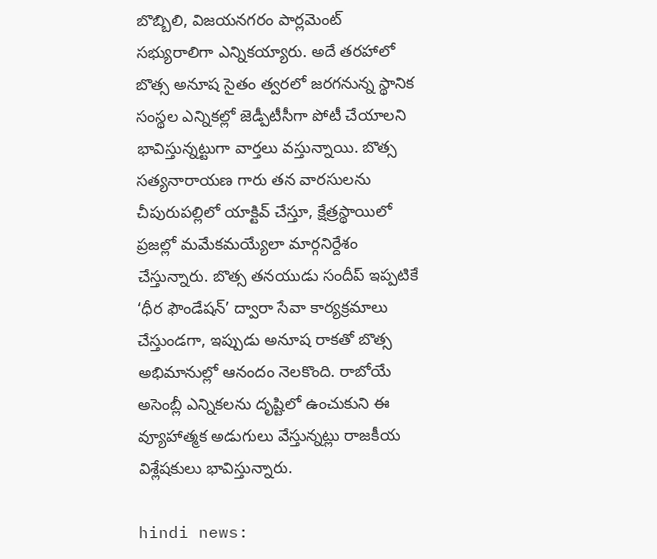బొబ్బిలి, విజయనగరం పార్లమెంట్ సభ్యురాలిగా ఎన్నికయ్యారు. అదే తరహాలో బొత్స అనూష సైతం త్వరలో జరగనున్న స్థానిక సంస్థల ఎన్నికల్లో జెడ్పీటీసీగా పోటీ చేయాలని భావిస్తున్నట్టుగా వార్తలు వస్తున్నాయి. బొత్స సత్యనారాయణ గారు తన వారసులను చీపురుపల్లిలో యాక్టివ్ చేస్తూ, క్షేత్రస్థాయిలో ప్రజల్లో మమేకమయ్యేలా మార్గనిర్దేశం చేస్తున్నారు. బొత్స తనయుడు సందీప్ ఇప్పటికే ‘ధీర ఫౌండేషన్’ ద్వారా సేవా కార్యక్రమాలు చేస్తుండగా, ఇప్పుడు అనూష రాకతో బొత్స అభిమానుల్లో ఆనందం నెలకొంది. రాబోయే అసెంబ్లీ ఎన్నికలను దృష్టిలో ఉంచుకుని ఈ వ్యూహాత్మక అడుగులు వేస్తున్నట్లు రాజకీయ విశ్లేషకులు భావిస్తున్నారు.

hindi news: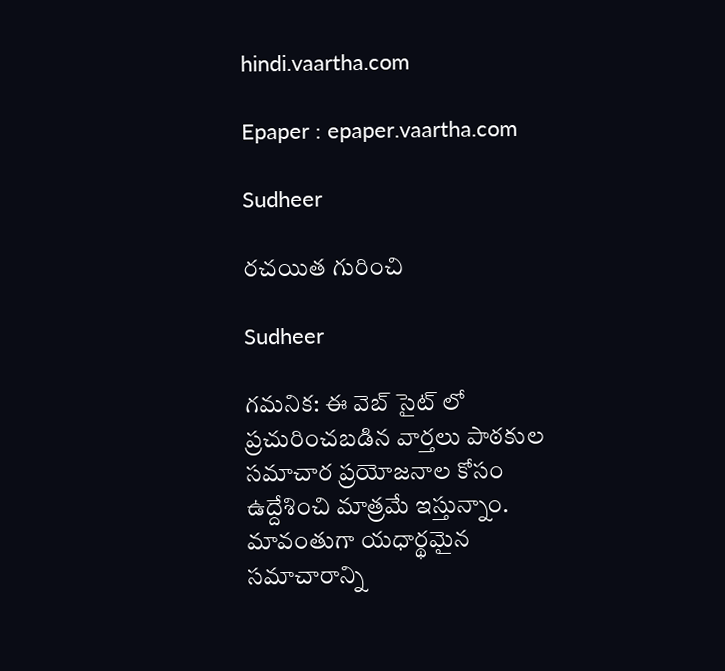hindi.vaartha.com

Epaper : epaper.vaartha.com

Sudheer

రచయిత గురించి

Sudheer

గమనిక: ఈ వెబ్ సైట్ లో ప్రచురించబడిన వార్తలు పాఠకుల సమాచార ప్రయోజనాల కోసం ఉద్దేశించి మాత్రమే ఇస్తున్నాం. మావంతుగా యధార్థమైన సమాచారాన్ని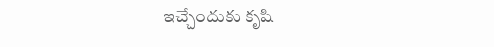ఇచ్చేందుకు కృషి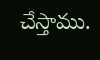చేస్తాము.